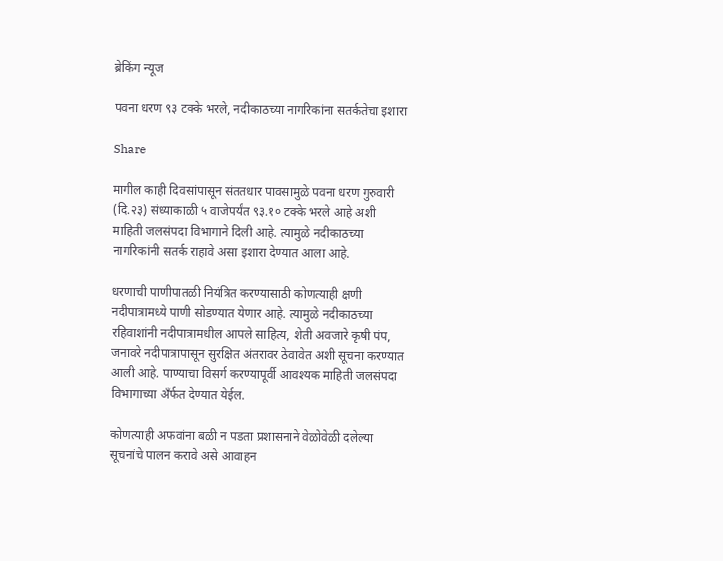ब्रेकिंग न्यूज

पवना धरण ९३ टक्के भरले, नदीकाठच्या नागरिकांना सतर्कतेचा इशारा

Share

मागील काही दिवसांपासून संततधार पावसामुळे पवना धरण गुरुवारी (दि.२३) संध्याकाळी ५ वाजेपर्यंत ९३.१० टक्के भरले आहे अशी माहिती जलसंपदा विभागाने दिली आहे. त्यामुळे नदीकाठच्या नागरिकांनी सतर्क राहावे असा इशारा देण्यात आला आहे.

धरणाची पाणीपातळी नियंत्रित करण्यासाठी कोणत्याही क्षणी नदीपात्रामध्ये पाणी सोडण्यात येणार आहे. त्यामुळे नदीकाठच्या रहिवाशांनी नदीपात्रामधील आपले साहित्य, शेती अवजारे कृषी पंप, जनावरे नदीपात्रापासून सुरक्षित अंतरावर ठेवावेत अशी सूचना करण्यात आली आहे. पाण्याचा विसर्ग करण्यापूर्वी आवश्यक माहिती जलसंपदा विभागाच्या अँर्फत देण्यात येईल.

कोणत्याही अफवांना बळी न पडता प्रशासनाने वेळोवेळी दलेल्या सूचनांचे पालन करावे असे आवाहन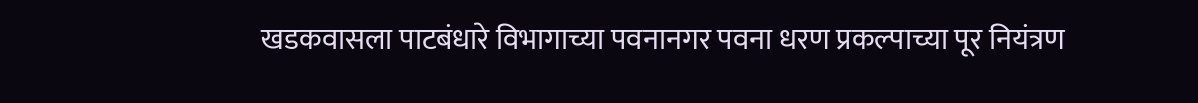खडकवासला पाटबंधारे विभागाच्या पवनानगर पवना धरण प्रकल्पाच्या पूर नियंत्रण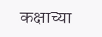कक्षाच्या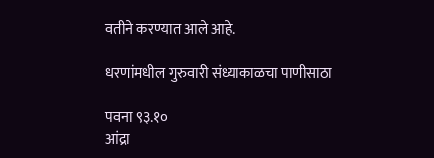वतीने करण्यात आले आहे.

धरणांमधील गुरुवारी संध्याकाळचा पाणीसाठा

पवना ९३.१०
आंद्रा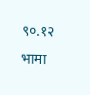९०.१२
भामा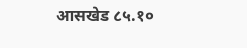आसखेड ८५.१०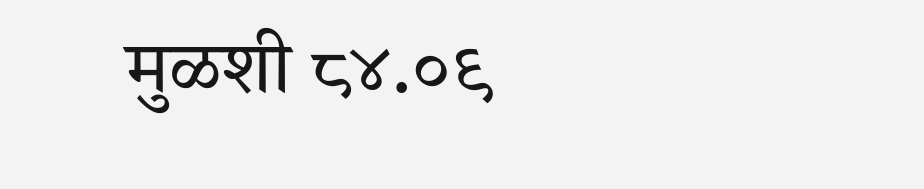मुळशी ८४.०९